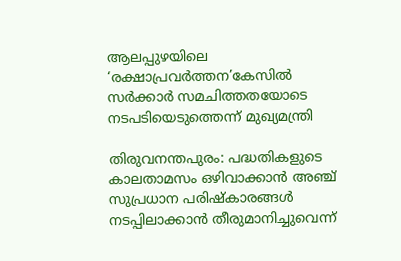ആലപ്പുഴയിലെ ‘രക്ഷാപ്രവര്‍ത്തന’കേസില്‍ സര്‍ക്കാര്‍ സമചിത്തതയോടെ നടപടിയെടുത്തെന്ന് മുഖ്യമന്ത്രി

തിരുവനന്തപുരം: പദ്ധതികളുടെ കാലതാമസം ഒഴിവാക്കാന്‍ അഞ്ച് സുപ്രധാന പരിഷ്‌കാരങ്ങള്‍ നടപ്പിലാക്കാന്‍ തീരുമാനിച്ചുവെന്ന്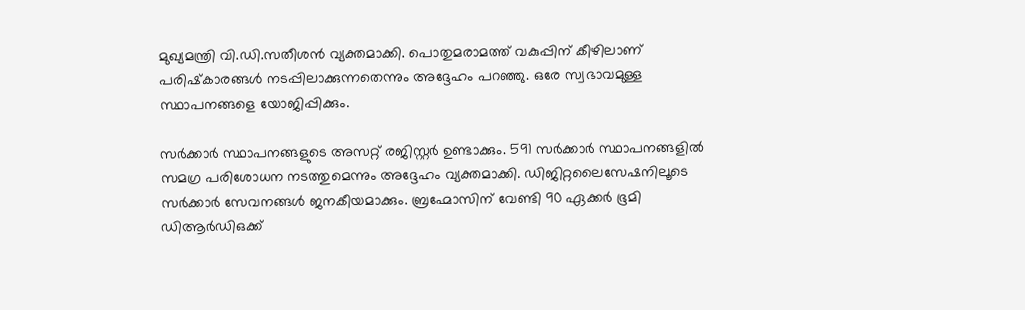മുഖ്യമന്ത്രി വി.ഡി.സതീശന്‍ വ്യക്തമാക്കി. പൊതുമരാമത്ത് വകുപ്പിന് കീഴിലാണ് പരിഷ്‌കാരങ്ങള്‍ നടപ്പിലാക്കുന്നതെന്നും അദ്ദേഹം പറഞ്ഞു. ഒരേ സ്വഭാവമുള്ള സ്ഥാപനങ്ങളെ യോജിപ്പിക്കും.

സര്‍ക്കാര്‍ സ്ഥാപനങ്ങളുടെ അസറ്റ് രജിസ്റ്റര്‍ ഉണ്ടാക്കും. 591 സര്‍ക്കാര്‍ സ്ഥാപനങ്ങളില്‍ സമഗ്ര പരിശോധന നടത്തുമെന്നും അദ്ദേഹം വ്യക്തമാക്കി. ഡിജിറ്റലൈസേഷനിലൂടെ സര്‍ക്കാര്‍ സേവനങ്ങള്‍ ജനകീയമാക്കും. ബ്രഹ്മോസിന് വേണ്ടി 90 ഏക്കര്‍ ഭൂമി ഡിആര്‍ഡിഒക്ക്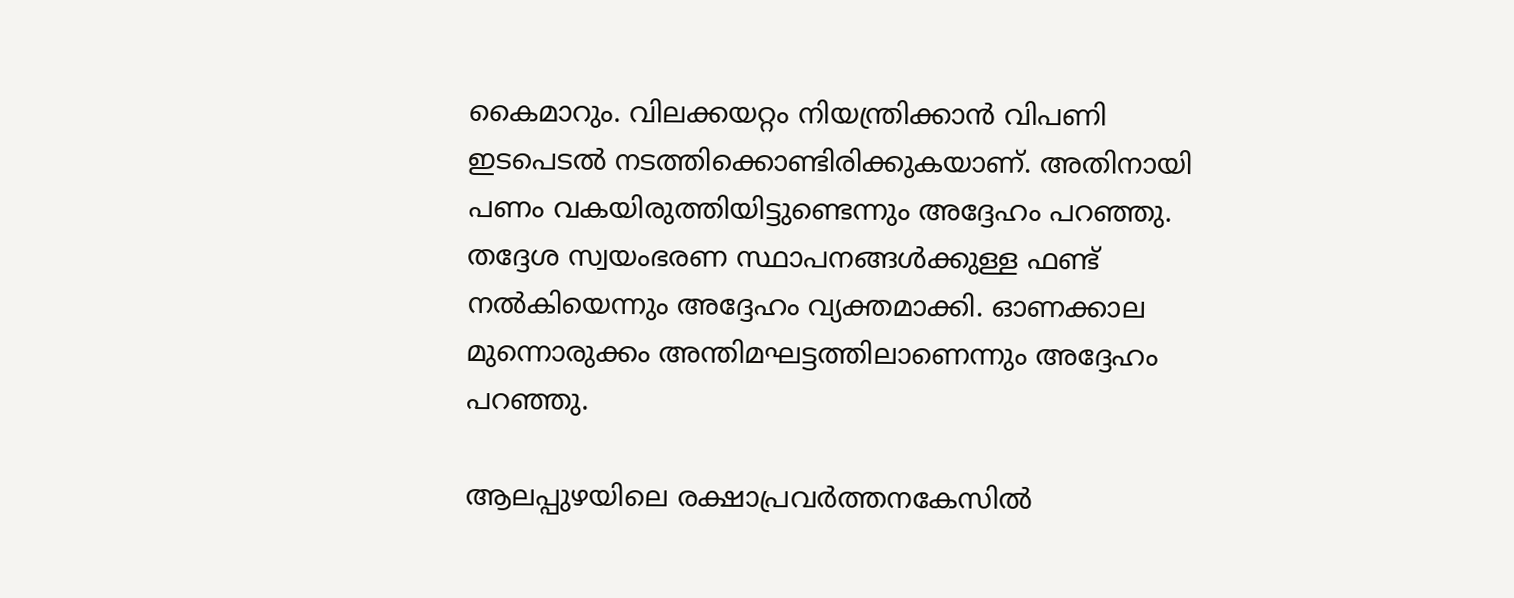കൈമാറും. വിലക്കയറ്റം നിയന്ത്രിക്കാന്‍ വിപണി ഇടപെടല്‍ നടത്തിക്കൊണ്ടിരിക്കുകയാണ്. അതിനായി പണം വകയിരുത്തിയിട്ടുണ്ടെന്നും അദ്ദേഹം പറഞ്ഞു. തദ്ദേശ സ്വയംഭരണ സ്ഥാപനങ്ങള്‍ക്കുള്ള ഫണ്ട് നല്‍കിയെന്നും അദ്ദേഹം വ്യക്തമാക്കി. ഓണക്കാല മുന്നൊരുക്കം അന്തിമഘട്ടത്തിലാണെന്നും അദ്ദേഹം പറഞ്ഞു.

ആലപ്പുഴയിലെ രക്ഷാപ്രവര്‍ത്തനകേസില്‍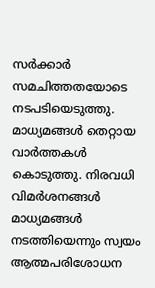സര്‍ക്കാര്‍ സമചിത്തതയോടെ നടപടിയെടുത്തു. മാധ്യമങ്ങള്‍ തെറ്റായ വാര്‍ത്തകള്‍ കൊടുത്തു. നിരവധി വിമര്‍ശനങ്ങള്‍ മാധ്യമങ്ങള്‍ നടത്തിയെന്നും സ്വയം ആത്മപരിശോധന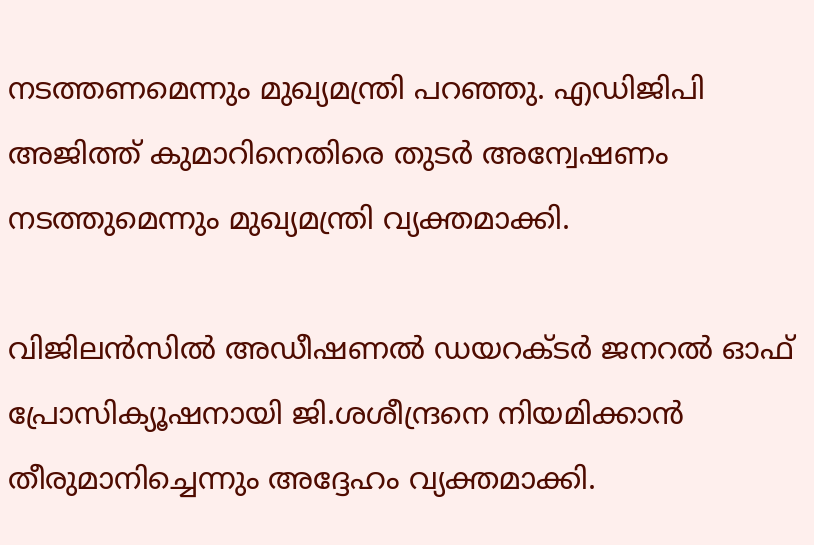നടത്തണമെന്നും മുഖ്യമന്ത്രി പറഞ്ഞു. എഡിജിപി അജിത്ത് കുമാറിനെതിരെ തുടര്‍ അന്വേഷണം നടത്തുമെന്നും മുഖ്യമന്ത്രി വ്യക്തമാക്കി.

വിജിലന്‍സില്‍ അഡീഷണല്‍ ഡയറക്ടര്‍ ജനറല്‍ ഓഫ് പ്രോസിക്യൂഷനായി ജി.ശശീന്ദ്രനെ നിയമിക്കാന്‍ തീരുമാനിച്ചെന്നും അദ്ദേഹം വ്യക്തമാക്കി.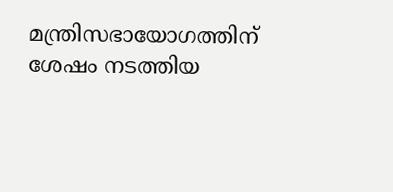മന്ത്രിസഭായോഗത്തിന് ശേഷം നടത്തിയ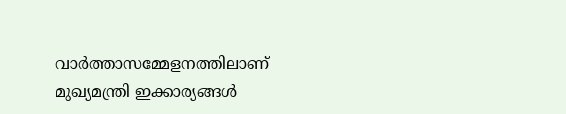വാര്‍ത്താസമ്മേളനത്തിലാണ് മുഖ്യമന്ത്രി ഇക്കാര്യങ്ങള്‍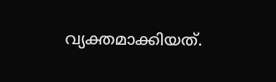വ്യക്തമാക്കിയത്.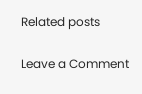Related posts

Leave a Comment